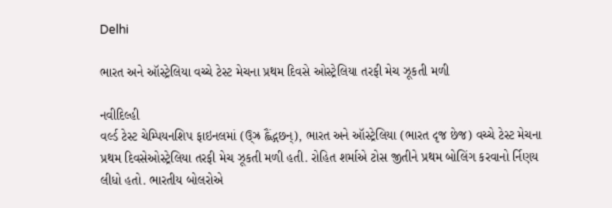Delhi

ભારત અને ઑસ્ટ્રેલિયા વચ્ચે ટેસ્ટ મેચના પ્રથમ દિવસે ઓસ્ટ્રેલિયા તરફી મેચ ઝૂકતી મળી

નવીદિલ્હી
વર્લ્ડ ટેસ્ટ ચેમ્પિયનશિપ ફાઇનલમાં (ઉ્‌ઝ્ર હ્લૈંદ્ગછન્), ભારત અને ઑસ્ટ્રેલિયા (ભારત દૃજ છેજ) વચ્ચે ટેસ્ટ મેચના પ્રથમ દિવસેઓસ્ટ્રેલિયા તરફી મેચ ઝૂકતી મળી હતી. રોહિત શર્માએ ટોસ જીતીને પ્રથમ બોલિંગ કરવાનો ર્નિણય લીધો હતો. ભારતીય બોલરોએ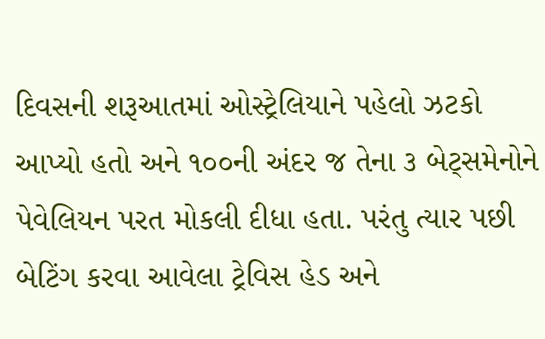દિવસની શરૂઆતમાં ઓસ્ટ્રેલિયાને પહેલો ઝટકો આપ્યો હતો અને ૧૦૦ની અંદર જ તેના ૩ બેટ્‌સમેનોને પેવેલિયન પરત મોકલી દીધા હતા. પરંતુ ત્યાર પછી બેટિંગ કરવા આવેલા ટ્રેવિસ હેડ અને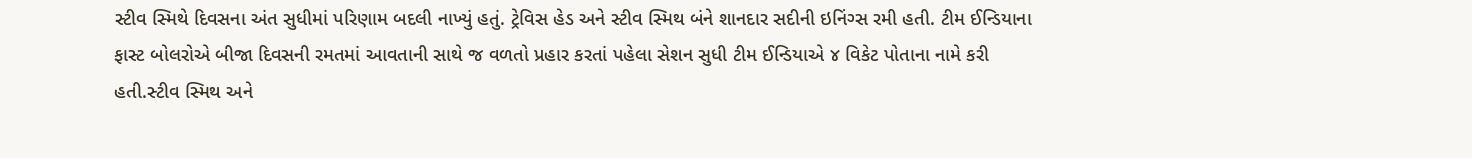સ્ટીવ સ્મિથે દિવસના અંત સુધીમાં પરિણામ બદલી નાખ્યું હતું. ટ્રેવિસ હેડ અને સ્ટીવ સ્મિથ બંને શાનદાર સદીની ઇનિંગ્સ રમી હતી. ટીમ ઈન્ડિયાના ફાસ્ટ બોલરોએ બીજા દિવસની રમતમાં આવતાની સાથે જ વળતો પ્રહાર કરતાં પહેલા સેશન સુધી ટીમ ઈન્ડિયાએ ૪ વિકેટ પોતાના નામે કરી હતી.સ્ટીવ સ્મિથ અને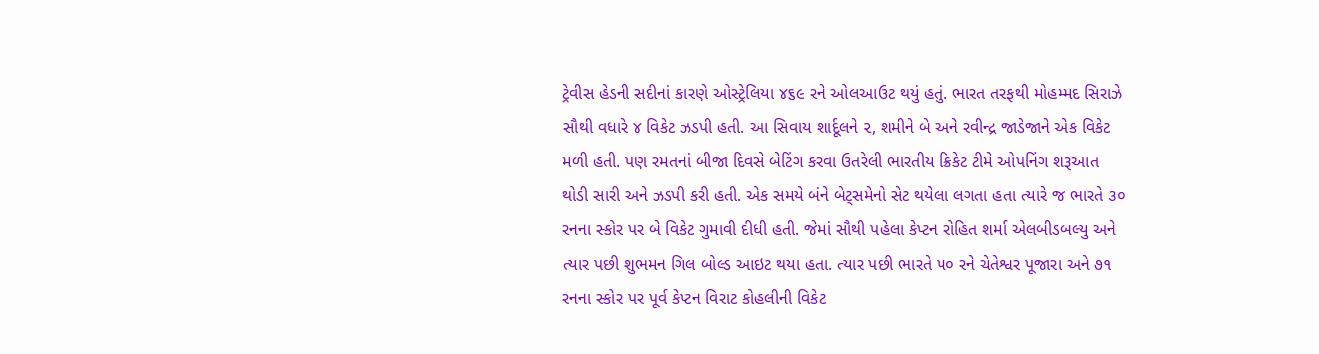ટ્રેવીસ હેડની સદીનાં કારણે ઓસ્ટ્રેલિયા ૪૬૯ રને ઓલઆઉટ થયું હતું. ભારત તરફથી મોહમ્મદ સિરાઝે સૌથી વધારે ૪ વિકેટ ઝડપી હતી. આ સિવાય શાર્દૂલને ૨, શમીને બે અને રવીન્દ્ર જાડેજાને એક વિકેટ મળી હતી. પણ રમતનાં બીજા દિવસે બેટિંગ કરવા ઉતરેલી ભારતીય ક્રિકેટ ટીમે ઓપનિંગ શરૂઆત થોડી સારી અને ઝડપી કરી હતી. એક સમયે બંને બેટ્‌સમેનો સેટ થયેલા લગતા હતા ત્યારે જ ભારતે ૩૦ રનના સ્કોર પર બે વિકેટ ગુમાવી દીધી હતી. જેમાં સૌથી પહેલા કેપ્ટન રોહિત શર્મા એલબીડબલ્યુ અને ત્યાર પછી શુભમન ગિલ બોલ્ડ આઇટ થયા હતા. ત્યાર પછી ભારતે ૫૦ રને ચેતેશ્વર પૂજારા અને ૭૧ રનના સ્કોર પર પૂર્વ કેપ્ટન વિરાટ કોહલીની વિકેટ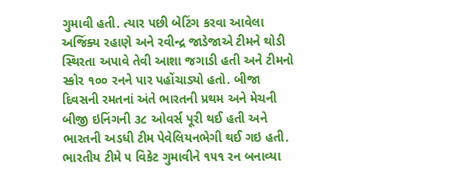ગુમાવી હતી. ત્યાર પછી બેટિંગ કરવા આવેલા અજિંક્ય રહાણે અને રવીન્દ્ર જાડેજાએ ટીમને થોડી સ્થિરતા અપાવે તેવી આશા જગાડી હતી અને ટીમનો સ્કોર ૧૦૦ રનને પાર પહોંચાડ્યો હતો. બીજા દિવસની રમતનાં અંતે ભારતની પ્રથમ અને મેચની બીજી ઇનિંગની ૩૮ ઓવર્સ પૂરી થઈ હતી અને ભારતની અડધી ટીમ પેવેલિયનભેગી થઈ ગઇ હતી. ભારતીય ટીમે ૫ વિકેટ ગુમાવીને ૧૫૧ રન બનાવ્યા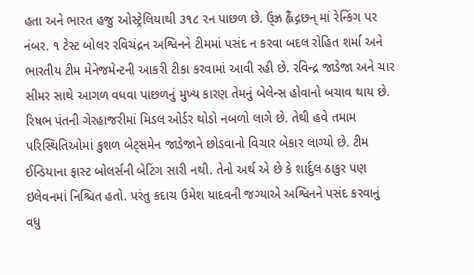હતા અને ભારત હજુ ઓસ્ટ્રેલિયાથી ૩૧૮ રન પાછળ છે. ઉ્‌ઝ્ર હ્લૈંદ્ગછન્ માં રેન્કિંગ પર નંબર. ૧ ટેસ્ટ બોલર રવિચંદ્રન અશ્વિનને ટીમમાં પસંદ ન કરવા બદલ રોહિત શર્મા અને ભારતીય ટીમ મેનેજમેન્ટની આકરી ટીકા કરવામાં આવી રહી છે. રવિન્દ્ર જાડેજા અને ચાર સીમર સાથે આગળ વધવા પાછળનું મુખ્ય કારણ તેમનું બેલેન્સ હોવાનો બચાવ થાય છે. રિષભ પંતની ગેરહાજરીમાં મિડલ ઓર્ડર થોડો નબળો લાગે છે. તેથી હવે તમામ પરિસ્થિતિઓમાં કુશળ બેટ્‌સમેન જાડેજાને છોડવાનો વિચાર બેકાર લાગ્યો છે. ટીમ ઈન્ડિયાના ફાસ્ટ બોલર્સની બેટિંગ સારી નથી. તેનો અર્થ એ છે કે શાર્દુલ ઠાકુર પણ ઇલેવનમાં નિશ્ચિત હતો. પરંતુ કદાચ ઉમેશ યાદવની જગ્યાએ અશ્વિનને પસંદ કરવાનું વધુ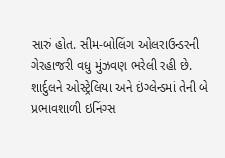સારું હોત. સીમ-બોલિંગ ઓલરાઉન્ડરની ગેરહાજરી વધુ મુંઝવણ ભરેલી રહી છે. શાર્દુલને ઓસ્ટ્રેલિયા અને ઇંગ્લેન્ડમાં તેની બે પ્રભાવશાળી ઇનિંગ્સ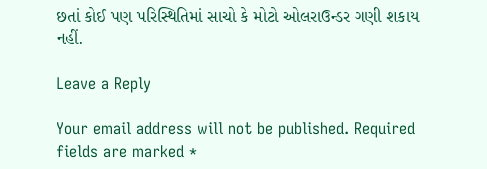છતાં કોઈ પણ પરિસ્થિતિમાં સાચો કે મોટો ઓલરાઉન્ડર ગણી શકાય નહીં.

Leave a Reply

Your email address will not be published. Required fields are marked *